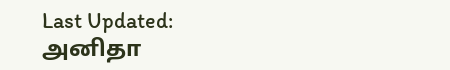Last Updated:
அனிதா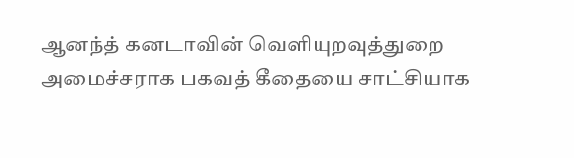ஆனந்த் கனடாவின் வெளியுறவுத்துறை அமைச்சராக பகவத் கீதையை சாட்சியாக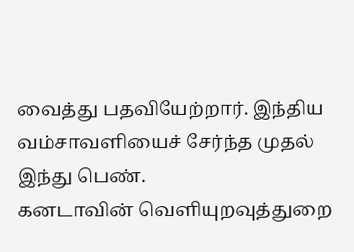வைத்து பதவியேற்றார். இந்திய வம்சாவளியைச் சேர்ந்த முதல் இந்து பெண்.
கனடாவின் வெளியுறவுத்துறை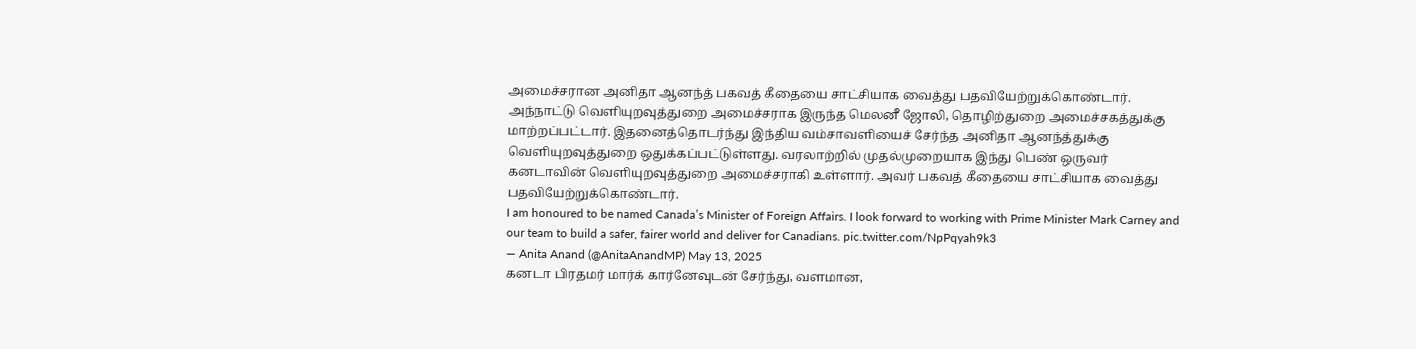அமைச்சரான அனிதா ஆனந்த் பகவத் கீதையை சாட்சியாக வைத்து பதவியேற்றுக்கொண்டார்.
அந்நாட்டு வெளியுறவுத்துறை அமைச்சராக இருந்த மெலனீ ஜோலி, தொழிற்துறை அமைச்சகத்துக்கு மாற்றப்பட்டார். இதனைத்தொடர்ந்து இந்திய வம்சாவளியைச் சேர்ந்த அனிதா ஆனந்த்துக்கு வெளியுறவுத்துறை ஒதுக்கப்பட்டுள்ளது. வரலாற்றில் முதல்முறையாக இந்து பெண் ஒருவர் கனடாவின் வெளியுறவுத்துறை அமைச்சராகி உள்ளார். அவர் பகவத் கீதையை சாட்சியாக வைத்து பதவியேற்றுக்கொண்டார்.
I am honoured to be named Canada’s Minister of Foreign Affairs. I look forward to working with Prime Minister Mark Carney and our team to build a safer, fairer world and deliver for Canadians. pic.twitter.com/NpPqyah9k3
— Anita Anand (@AnitaAnandMP) May 13, 2025
கனடா பிரதமர் மார்க் கார்னேவுடன் சேர்ந்து, வளமான,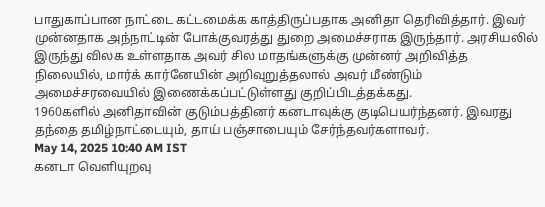பாதுகாப்பான நாட்டை கட்டமைக்க காத்திருப்பதாக அனிதா தெரிவித்தார். இவர் முன்னதாக அந்நாட்டின் போக்குவரத்து துறை அமைச்சராக இருந்தார். அரசியலில் இருந்து விலக உள்ளதாக அவர் சில மாதங்களுக்கு முன்னர் அறிவித்த நிலையில், மார்க் கார்னேயின் அறிவுறுத்தலால் அவர் மீண்டும் அமைச்சரவையில் இணைக்கப்பட்டுள்ளது குறிப்பிடத்தக்கது.
1960களில் அனிதாவின் குடும்பத்தினர் கனடாவுக்கு குடிபெயர்ந்தனர். இவரது தந்தை தமிழ்நாட்டையும், தாய் பஞ்சாபையும் சேர்ந்தவர்களாவர்.
May 14, 2025 10:40 AM IST
கனடா வெளியுறவு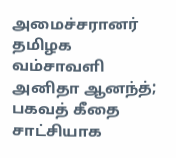அமைச்சரானர் தமிழக வம்சாவளி அனிதா ஆனந்த்; பகவத் கீதை சாட்சியாக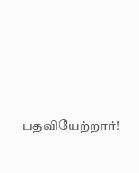பதவியேற்றார்!